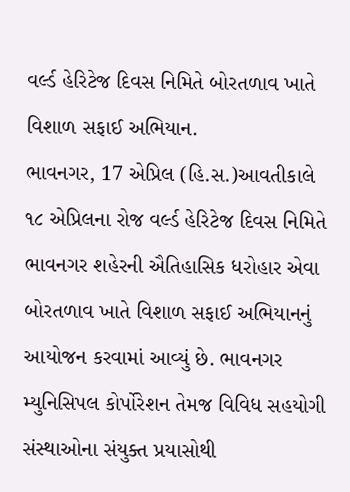વર્લ્ડ હેરિટેજ દિવસ નિમિતે બોરતળાવ ખાતે વિશાળ સફાઈ અભિયાન.
ભાવનગર, 17 એપ્રિલ (હિ.સ.)આવતીકાલે ૧૮ એપ્રિલના રોજ વર્લ્ડ હેરિટેજ દિવસ નિમિતે ભાવનગર શહેરની ઐતિહાસિક ધરોહાર એવા બોરતળાવ ખાતે વિશાળ સફાઈ અભિયાનનું આયોજન કરવામાં આવ્યું છે. ભાવનગર મ્યુનિસિપલ કોર્પોરેશન તેમજ વિવિધ સહયોગી સંસ્થાઓના સંયુક્ત પ્રયાસોથી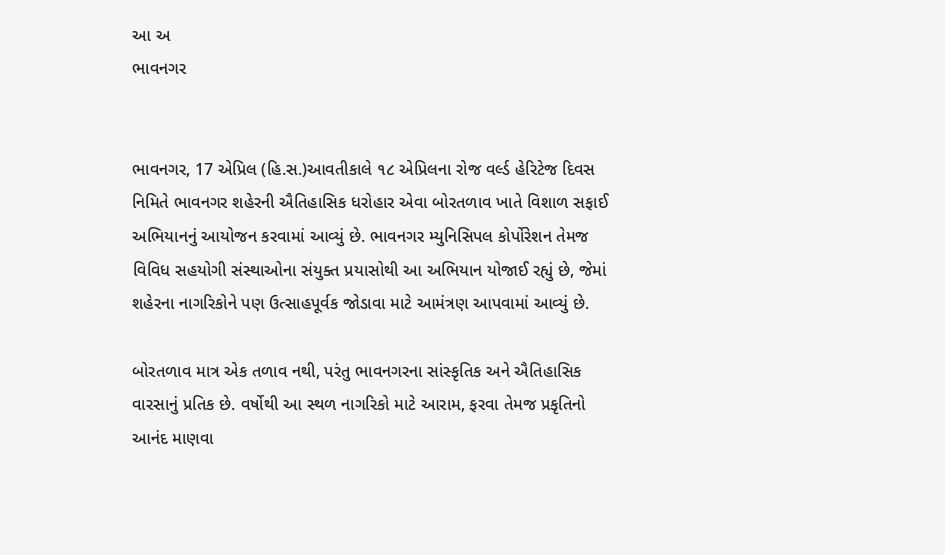આ અ
ભાવનગર


ભાવનગર, 17 એપ્રિલ (હિ.સ.)આવતીકાલે ૧૮ એપ્રિલના રોજ વર્લ્ડ હેરિટેજ દિવસ નિમિતે ભાવનગર શહેરની ઐતિહાસિક ધરોહાર એવા બોરતળાવ ખાતે વિશાળ સફાઈ અભિયાનનું આયોજન કરવામાં આવ્યું છે. ભાવનગર મ્યુનિસિપલ કોર્પોરેશન તેમજ વિવિધ સહયોગી સંસ્થાઓના સંયુક્ત પ્રયાસોથી આ અભિયાન યોજાઈ રહ્યું છે, જેમાં શહેરના નાગરિકોને પણ ઉત્સાહપૂર્વક જોડાવા માટે આમંત્રણ આપવામાં આવ્યું છે.

બોરતળાવ માત્ર એક તળાવ નથી, પરંતુ ભાવનગરના સાંસ્કૃતિક અને ઐતિહાસિક વારસાનું પ્રતિક છે. વર્ષોથી આ સ્થળ નાગરિકો માટે આરામ, ફરવા તેમજ પ્રકૃતિનો આનંદ માણવા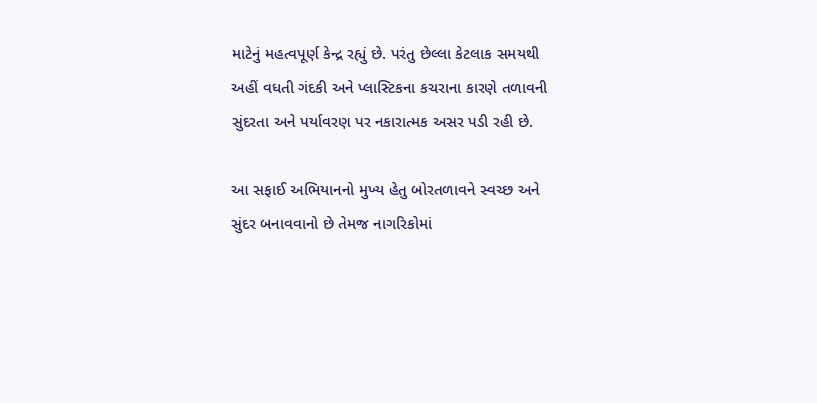માટેનું મહત્વપૂર્ણ કેન્દ્ર રહ્યું છે. પરંતુ છેલ્લા કેટલાક સમયથી અહીં વધતી ગંદકી અને પ્લાસ્ટિકના કચરાના કારણે તળાવની સુંદરતા અને પર્યાવરણ પર નકારાત્મક અસર પડી રહી છે.

આ સફાઈ અભિયાનનો મુખ્ય હેતુ બોરતળાવને સ્વચ્છ અને સુંદર બનાવવાનો છે તેમજ નાગરિકોમાં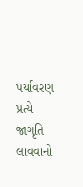પર્યાવરણ પ્રત્યે જાગૃતિ લાવવાનો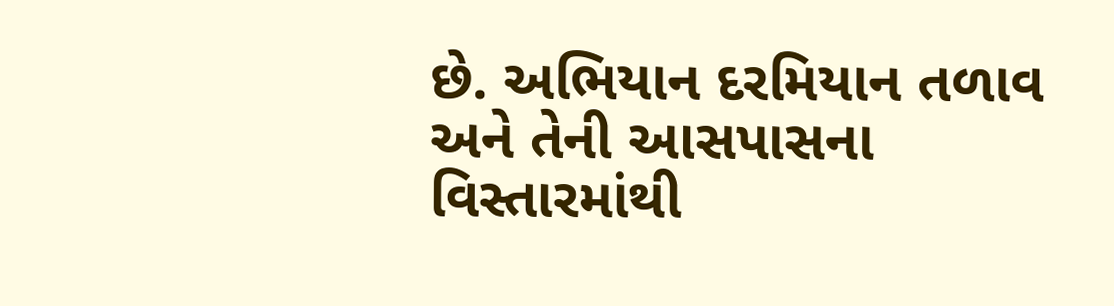છે. અભિયાન દરમિયાન તળાવ અને તેની આસપાસના વિસ્તારમાંથી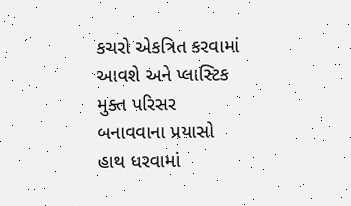કચરો એકત્રિત કરવામાં આવશે અને પ્લાસ્ટિક મુક્ત પરિસર બનાવવાના પ્રયાસો હાથ ધરવામાં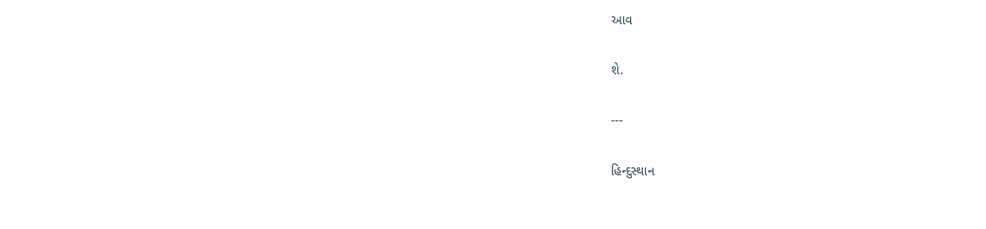આવ

શે.

---

હિન્દુસ્થાન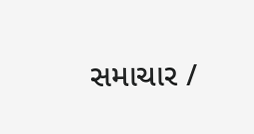સમાચાર /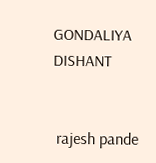GONDALIYA DISHANT


 rajesh pande